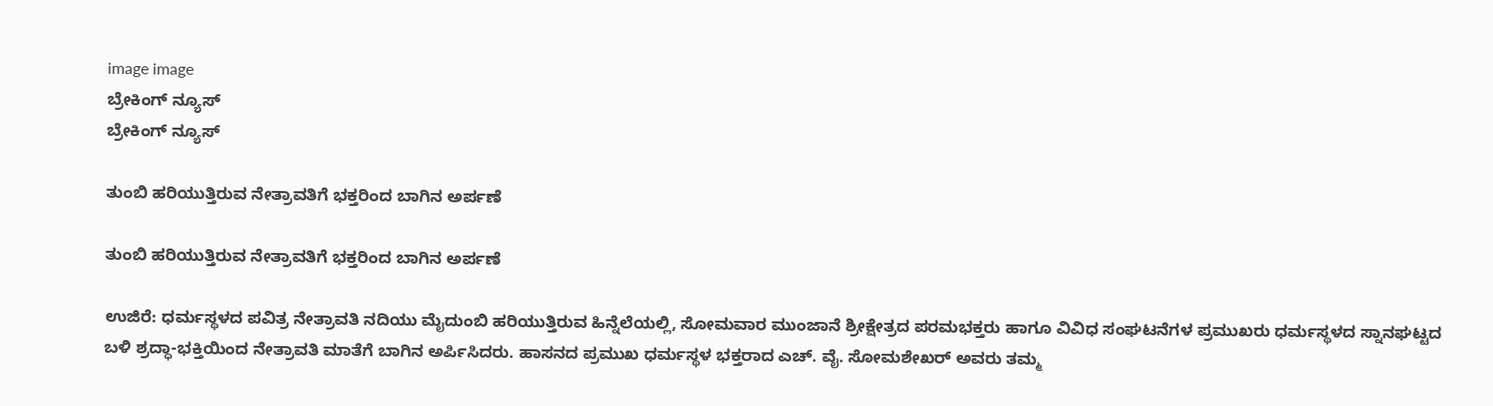image image
ಬ್ರೇಕಿಂಗ್ ನ್ಯೂಸ್
ಬ್ರೇಕಿಂಗ್ ನ್ಯೂಸ್

ತುಂಬಿ ಹರಿಯುತ್ತಿರುವ ನೇತ್ರಾವತಿಗೆ ಭಕ್ತರಿಂದ ಬಾಗಿನ ಅರ್ಪಣೆ

ತುಂಬಿ ಹರಿಯುತ್ತಿರುವ ನೇತ್ರಾವತಿಗೆ ಭಕ್ತರಿಂದ ಬಾಗಿನ ಅರ್ಪಣೆ

ಉಜಿರೆ: ಧರ್ಮಸ್ಥಳದ ಪವಿತ್ರ ನೇತ್ರಾವತಿ ನದಿಯು ಮೈದುಂಬಿ ಹರಿಯುತ್ತಿರುವ ಹಿನ್ನೆಲೆಯಲ್ಲಿ, ಸೋಮವಾರ ಮುಂಜಾನೆ ಶ್ರೀಕ್ಷೇತ್ರದ ಪರಮಭಕ್ತರು ಹಾಗೂ ವಿವಿಧ ಸಂಘಟನೆಗಳ ಪ್ರಮುಖರು ಧರ್ಮಸ್ಥಳದ ಸ್ನಾನಘಟ್ಟದ ಬಳಿ ಶ್ರದ್ಧಾ-ಭಕ್ತಿಯಿಂದ ನೇತ್ರಾವತಿ ಮಾತೆಗೆ ಬಾಗಿನ ಅರ್ಪಿಸಿದರು. ಹಾಸನದ ಪ್ರಮುಖ ಧರ್ಮಸ್ಥಳ ಭಕ್ತರಾದ ಎಚ್. ವೈ. ಸೋಮಶೇಖರ್ ಅವರು ತಮ್ಮ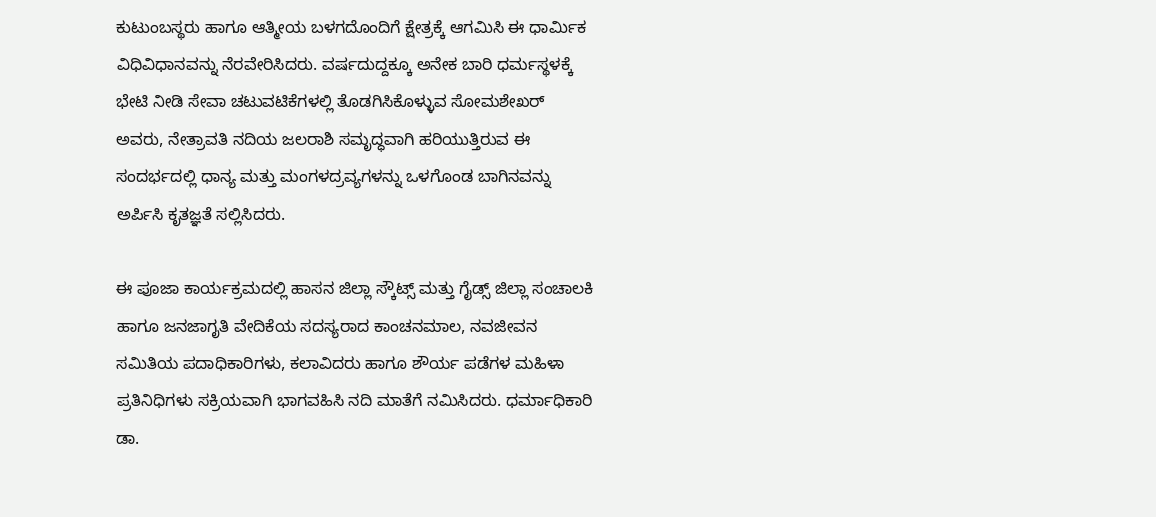ಕುಟುಂಬಸ್ಥರು ಹಾಗೂ ಆತ್ಮೀಯ ಬಳಗದೊಂದಿಗೆ ಕ್ಷೇತ್ರಕ್ಕೆ ಆಗಮಿಸಿ ಈ ಧಾರ್ಮಿಕ ವಿಧಿವಿಧಾನವನ್ನು ನೆರವೇರಿಸಿದರು. ವರ್ಷದುದ್ದಕ್ಕೂ ಅನೇಕ ಬಾರಿ ಧರ್ಮಸ್ಥಳಕ್ಕೆ ಭೇಟಿ ನೀಡಿ ಸೇವಾ ಚಟುವಟಿಕೆಗಳಲ್ಲಿ ತೊಡಗಿಸಿಕೊಳ್ಳುವ ಸೋಮಶೇಖರ್ ಅವರು, ನೇತ್ರಾವತಿ ನದಿಯ ಜಲರಾಶಿ ಸಮೃದ್ಧವಾಗಿ ಹರಿಯುತ್ತಿರುವ ಈ ಸಂದರ್ಭದಲ್ಲಿ ಧಾನ್ಯ ಮತ್ತು ಮಂಗಳದ್ರವ್ಯಗಳನ್ನು ಒಳಗೊಂಡ ಬಾಗಿನವನ್ನು ಅರ್ಪಿಸಿ ಕೃತಜ್ಞತೆ ಸಲ್ಲಿಸಿದರು.

ಈ ಪೂಜಾ ಕಾರ್ಯಕ್ರಮದಲ್ಲಿ ಹಾಸನ ಜಿಲ್ಲಾ ಸ್ಕೌಟ್ಸ್ ಮತ್ತು ಗೈಡ್ಸ್ ಜಿಲ್ಲಾ ಸಂಚಾಲಕಿ ಹಾಗೂ ಜನಜಾಗೃತಿ ವೇದಿಕೆಯ ಸದಸ್ಯರಾದ ಕಾಂಚನಮಾಲ, ನವಜೀವನ ಸಮಿತಿಯ ಪದಾಧಿಕಾರಿಗಳು, ಕಲಾವಿದರು ಹಾಗೂ ಶೌರ್ಯ ಪಡೆಗಳ ಮಹಿಳಾ ಪ್ರತಿನಿಧಿಗಳು ಸಕ್ರಿಯವಾಗಿ ಭಾಗವಹಿಸಿ ನದಿ ಮಾತೆಗೆ ನಮಿಸಿದರು. ಧರ್ಮಾಧಿಕಾರಿ ಡಾ.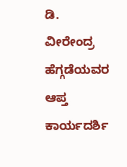ಡಿ. ವೀರೇಂದ್ರ ಹೆಗ್ಗಡೆಯವರ ಆಪ್ತ ಕಾರ್ಯದರ್ಶಿ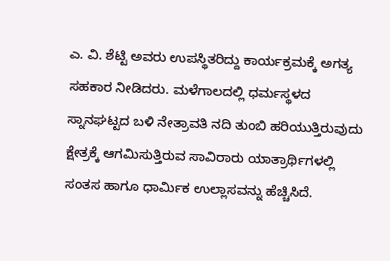ಎ. ವಿ. ಶೆಟ್ಟಿ ಅವರು ಉಪಸ್ಥಿತರಿದ್ದು ಕಾರ್ಯಕ್ರಮಕ್ಕೆ ಅಗತ್ಯ ಸಹಕಾರ ನೀಡಿದರು. ಮಳೆಗಾಲದಲ್ಲಿ ಧರ್ಮಸ್ಥಳದ ಸ್ನಾನಘಟ್ಟದ ಬಳಿ ನೇತ್ರಾವತಿ ನದಿ ತುಂಬಿ ಹರಿಯುತ್ತಿರುವುದು ಕ್ಷೇತ್ರಕ್ಕೆ ಆಗಮಿಸುತ್ತಿರುವ ಸಾವಿರಾರು ಯಾತ್ರಾರ್ಥಿಗಳಲ್ಲಿ ಸಂತಸ ಹಾಗೂ ಧಾರ್ಮಿಕ ಉಲ್ಲಾಸವನ್ನು ಹೆಚ್ಚಿಸಿದೆ.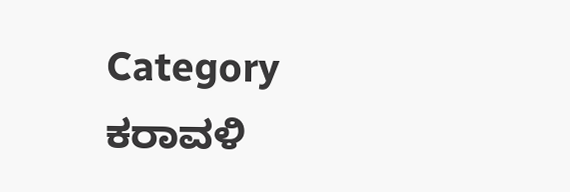Category
ಕರಾವಳಿ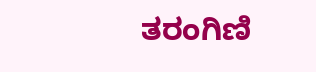ತರಂಗಿಣಿ